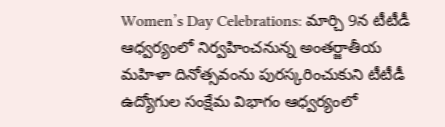Women’s Day Celebrations: మార్చి 9న టీటీడీ ఆధ్వర్యంలో నిర్వహించనున్న అంతర్జాతీయ మహిళా దినోత్సవంను పురస్కరించుకుని టీటీడీ ఉద్యోగుల సంక్షేమ విభాగం ఆధ్వర్యంలో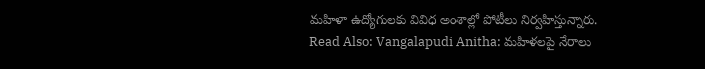మహిళా ఉద్యోగులకు వివిధ అంశాల్లో పోటీలు నిర్వహిస్తున్నారు.
Read Also: Vangalapudi Anitha: మహిళలపై నేరాలు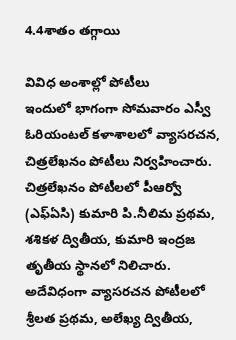4.4శాతం తగ్గాయి

వివిధ అంశాల్లో పోటీలు
ఇందులో భాగంగా సోమవారం ఎస్వీ ఓరియంటల్ కళాశాలలో వ్యాసరచన, చిత్రలేఖనం పోటీలు నిర్వహించారు. చిత్రలేఖనం పోటీలలో పీఆర్వో (ఎఫ్ఏసి) కుమారి పి.నీలిమ ప్రథమ, శశికళ ద్వితీయ, కుమారి ఇంద్రజ తృతీయ స్థానలో నిలిచారు. అదేవిధంగా వ్యాసరచన పోటీలలో శ్రీలత ప్రథమ, అలేఖ్య ద్వితీయ,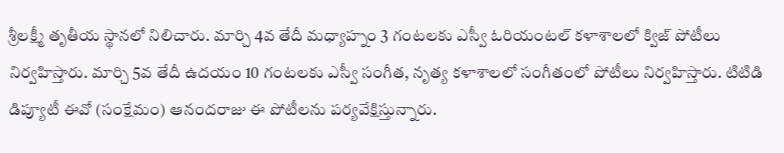శ్రీలక్ష్మీ తృతీయ స్థానలో నిలిచారు. మార్చి 4వ తేదీ మధ్యాహ్నం 3 గంటలకు ఎస్వీ ఓరియంటల్ కళాశాలలో క్విజ్ పోటీలు నిర్వహిస్తారు. మార్చి 5వ తేదీ ఉదయం 10 గంటలకు ఎస్వీ సంగీత, నృత్య కళాశాలలో సంగీతంలో పోటీలు నిర్వహిస్తారు. టిటిడి డిప్యూటీ ఈవో (సంక్షేమం) ఆనందరాజు ఈ పోటీలను పర్యవేక్షిస్తున్నారు.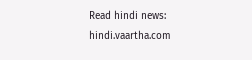Read hindi news: hindi.vaartha.com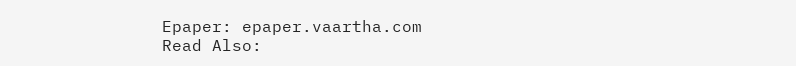Epaper: epaper.vaartha.com
Read Also: